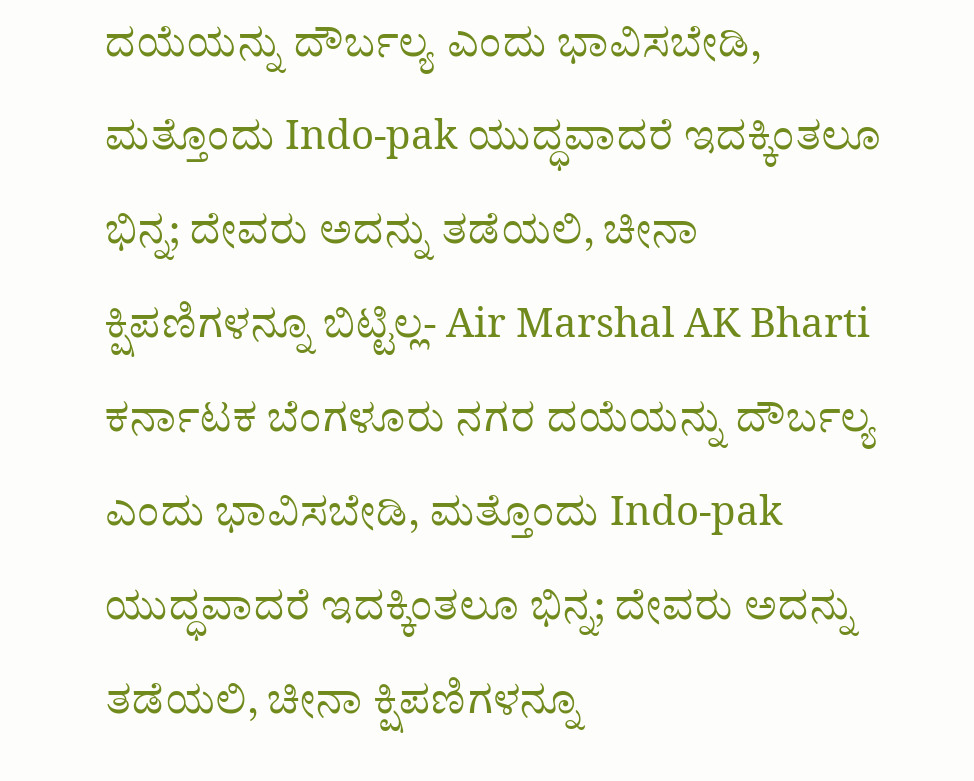ದಯೆಯನ್ನು ದೌರ್ಬಲ್ಯ ಎಂದು ಭಾವಿಸಬೇಡಿ, ಮತ್ತೊಂದು Indo-pak ಯುದ್ಧವಾದರೆ ಇದಕ್ಕಿಂತಲೂ ಭಿನ್ನ; ದೇವರು ಅದನ್ನು ತಡೆಯಲಿ, ಚೀನಾ ಕ್ಷಿಪಣಿಗಳನ್ನೂ ಬಿಟ್ಟಿಲ್ಲ- Air Marshal AK Bharti ಕರ್ನಾಟಕ ಬೆಂಗಳೂರು ನಗರ ದಯೆಯನ್ನು ದೌರ್ಬಲ್ಯ ಎಂದು ಭಾವಿಸಬೇಡಿ, ಮತ್ತೊಂದು Indo-pak ಯುದ್ಧವಾದರೆ ಇದಕ್ಕಿಂತಲೂ ಭಿನ್ನ; ದೇವರು ಅದನ್ನು ತಡೆಯಲಿ, ಚೀನಾ ಕ್ಷಿಪಣಿಗಳನ್ನೂ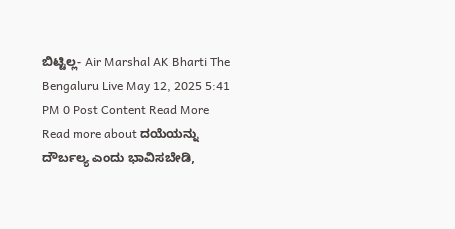ಬಿಟ್ಟಿಲ್ಲ- Air Marshal AK Bharti The Bengaluru Live May 12, 2025 5:41 PM 0 Post Content Read More Read more about ದಯೆಯನ್ನು ದೌರ್ಬಲ್ಯ ಎಂದು ಭಾವಿಸಬೇಡಿ,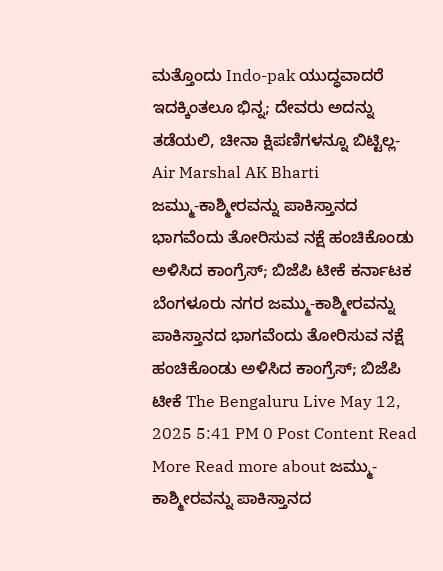ಮತ್ತೊಂದು Indo-pak ಯುದ್ಧವಾದರೆ ಇದಕ್ಕಿಂತಲೂ ಭಿನ್ನ; ದೇವರು ಅದನ್ನು ತಡೆಯಲಿ, ಚೀನಾ ಕ್ಷಿಪಣಿಗಳನ್ನೂ ಬಿಟ್ಟಿಲ್ಲ- Air Marshal AK Bharti
ಜಮ್ಮು-ಕಾಶ್ಮೀರವನ್ನು ಪಾಕಿಸ್ತಾನದ ಭಾಗವೆಂದು ತೋರಿಸುವ ನಕ್ಷೆ ಹಂಚಿಕೊಂಡು ಅಳಿಸಿದ ಕಾಂಗ್ರೆಸ್; ಬಿಜೆಪಿ ಟೀಕೆ ಕರ್ನಾಟಕ ಬೆಂಗಳೂರು ನಗರ ಜಮ್ಮು-ಕಾಶ್ಮೀರವನ್ನು ಪಾಕಿಸ್ತಾನದ ಭಾಗವೆಂದು ತೋರಿಸುವ ನಕ್ಷೆ ಹಂಚಿಕೊಂಡು ಅಳಿಸಿದ ಕಾಂಗ್ರೆಸ್; ಬಿಜೆಪಿ ಟೀಕೆ The Bengaluru Live May 12, 2025 5:41 PM 0 Post Content Read More Read more about ಜಮ್ಮು-ಕಾಶ್ಮೀರವನ್ನು ಪಾಕಿಸ್ತಾನದ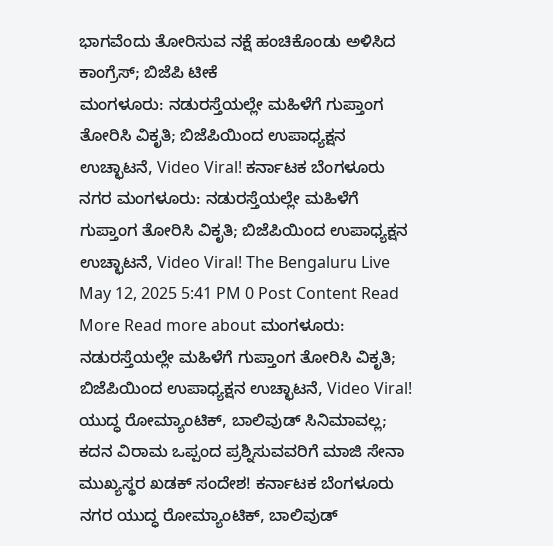ಭಾಗವೆಂದು ತೋರಿಸುವ ನಕ್ಷೆ ಹಂಚಿಕೊಂಡು ಅಳಿಸಿದ ಕಾಂಗ್ರೆಸ್; ಬಿಜೆಪಿ ಟೀಕೆ
ಮಂಗಳೂರು: ನಡುರಸ್ತೆಯಲ್ಲೇ ಮಹಿಳೆಗೆ ಗುಪ್ತಾಂಗ ತೋರಿಸಿ ವಿಕೃತಿ; ಬಿಜೆಪಿಯಿಂದ ಉಪಾಧ್ಯಕ್ಷನ ಉಚ್ಛಾಟನೆ, Video Viral! ಕರ್ನಾಟಕ ಬೆಂಗಳೂರು ನಗರ ಮಂಗಳೂರು: ನಡುರಸ್ತೆಯಲ್ಲೇ ಮಹಿಳೆಗೆ ಗುಪ್ತಾಂಗ ತೋರಿಸಿ ವಿಕೃತಿ; ಬಿಜೆಪಿಯಿಂದ ಉಪಾಧ್ಯಕ್ಷನ ಉಚ್ಛಾಟನೆ, Video Viral! The Bengaluru Live May 12, 2025 5:41 PM 0 Post Content Read More Read more about ಮಂಗಳೂರು: ನಡುರಸ್ತೆಯಲ್ಲೇ ಮಹಿಳೆಗೆ ಗುಪ್ತಾಂಗ ತೋರಿಸಿ ವಿಕೃತಿ; ಬಿಜೆಪಿಯಿಂದ ಉಪಾಧ್ಯಕ್ಷನ ಉಚ್ಛಾಟನೆ, Video Viral!
ಯುದ್ಧ ರೋಮ್ಯಾಂಟಿಕ್, ಬಾಲಿವುಡ್ ಸಿನಿಮಾವಲ್ಲ; ಕದನ ವಿರಾಮ ಒಪ್ಪಂದ ಪ್ರಶ್ನಿಸುವವರಿಗೆ ಮಾಜಿ ಸೇನಾ ಮುಖ್ಯಸ್ಥರ ಖಡಕ್ ಸಂದೇಶ! ಕರ್ನಾಟಕ ಬೆಂಗಳೂರು ನಗರ ಯುದ್ಧ ರೋಮ್ಯಾಂಟಿಕ್, ಬಾಲಿವುಡ್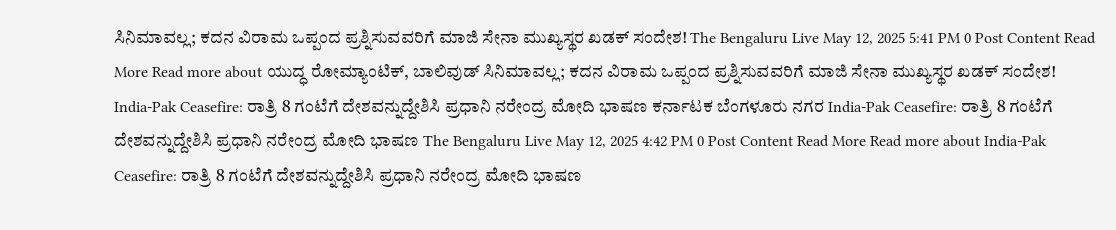ಸಿನಿಮಾವಲ್ಲ; ಕದನ ವಿರಾಮ ಒಪ್ಪಂದ ಪ್ರಶ್ನಿಸುವವರಿಗೆ ಮಾಜಿ ಸೇನಾ ಮುಖ್ಯಸ್ಥರ ಖಡಕ್ ಸಂದೇಶ! The Bengaluru Live May 12, 2025 5:41 PM 0 Post Content Read More Read more about ಯುದ್ಧ ರೋಮ್ಯಾಂಟಿಕ್, ಬಾಲಿವುಡ್ ಸಿನಿಮಾವಲ್ಲ; ಕದನ ವಿರಾಮ ಒಪ್ಪಂದ ಪ್ರಶ್ನಿಸುವವರಿಗೆ ಮಾಜಿ ಸೇನಾ ಮುಖ್ಯಸ್ಥರ ಖಡಕ್ ಸಂದೇಶ!
India-Pak Ceasefire: ರಾತ್ರಿ 8 ಗಂಟೆಗೆ ದೇಶವನ್ನುದ್ದೇಶಿಸಿ ಪ್ರಧಾನಿ ನರೇಂದ್ರ ಮೋದಿ ಭಾಷಣ ಕರ್ನಾಟಕ ಬೆಂಗಳೂರು ನಗರ India-Pak Ceasefire: ರಾತ್ರಿ 8 ಗಂಟೆಗೆ ದೇಶವನ್ನುದ್ದೇಶಿಸಿ ಪ್ರಧಾನಿ ನರೇಂದ್ರ ಮೋದಿ ಭಾಷಣ The Bengaluru Live May 12, 2025 4:42 PM 0 Post Content Read More Read more about India-Pak Ceasefire: ರಾತ್ರಿ 8 ಗಂಟೆಗೆ ದೇಶವನ್ನುದ್ದೇಶಿಸಿ ಪ್ರಧಾನಿ ನರೇಂದ್ರ ಮೋದಿ ಭಾಷಣ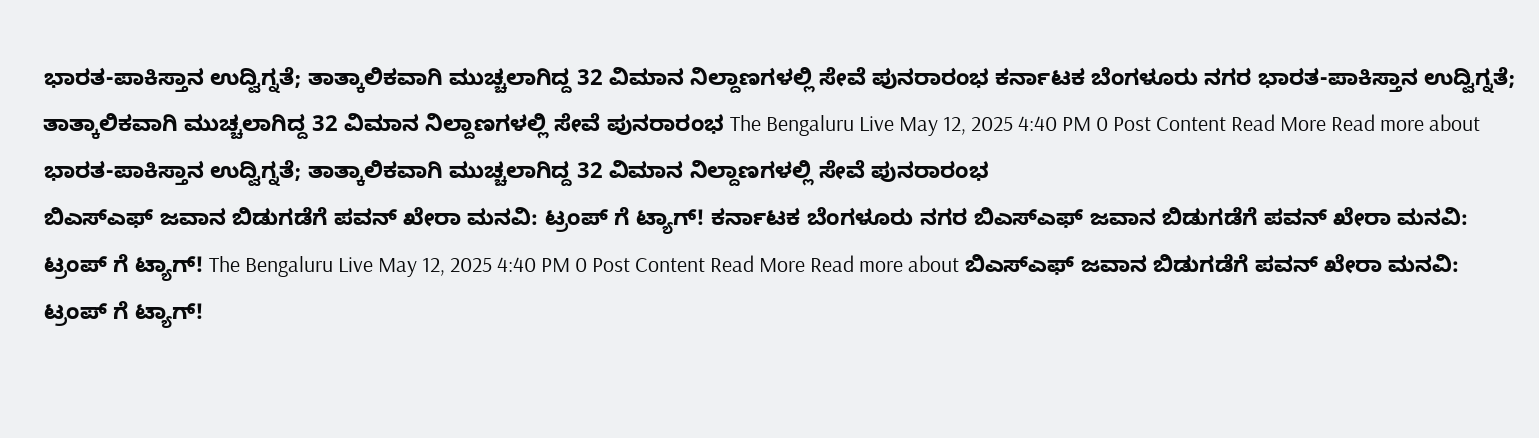ಭಾರತ-ಪಾಕಿಸ್ತಾನ ಉದ್ವಿಗ್ನತೆ; ತಾತ್ಕಾಲಿಕವಾಗಿ ಮುಚ್ಚಲಾಗಿದ್ದ 32 ವಿಮಾನ ನಿಲ್ದಾಣಗಳಲ್ಲಿ ಸೇವೆ ಪುನರಾರಂಭ ಕರ್ನಾಟಕ ಬೆಂಗಳೂರು ನಗರ ಭಾರತ-ಪಾಕಿಸ್ತಾನ ಉದ್ವಿಗ್ನತೆ; ತಾತ್ಕಾಲಿಕವಾಗಿ ಮುಚ್ಚಲಾಗಿದ್ದ 32 ವಿಮಾನ ನಿಲ್ದಾಣಗಳಲ್ಲಿ ಸೇವೆ ಪುನರಾರಂಭ The Bengaluru Live May 12, 2025 4:40 PM 0 Post Content Read More Read more about ಭಾರತ-ಪಾಕಿಸ್ತಾನ ಉದ್ವಿಗ್ನತೆ; ತಾತ್ಕಾಲಿಕವಾಗಿ ಮುಚ್ಚಲಾಗಿದ್ದ 32 ವಿಮಾನ ನಿಲ್ದಾಣಗಳಲ್ಲಿ ಸೇವೆ ಪುನರಾರಂಭ
ಬಿಎಸ್ಎಫ್ ಜವಾನ ಬಿಡುಗಡೆಗೆ ಪವನ್ ಖೇರಾ ಮನವಿ: ಟ್ರಂಪ್ ಗೆ ಟ್ಯಾಗ್! ಕರ್ನಾಟಕ ಬೆಂಗಳೂರು ನಗರ ಬಿಎಸ್ಎಫ್ ಜವಾನ ಬಿಡುಗಡೆಗೆ ಪವನ್ ಖೇರಾ ಮನವಿ: ಟ್ರಂಪ್ ಗೆ ಟ್ಯಾಗ್! The Bengaluru Live May 12, 2025 4:40 PM 0 Post Content Read More Read more about ಬಿಎಸ್ಎಫ್ ಜವಾನ ಬಿಡುಗಡೆಗೆ ಪವನ್ ಖೇರಾ ಮನವಿ: ಟ್ರಂಪ್ ಗೆ ಟ್ಯಾಗ್!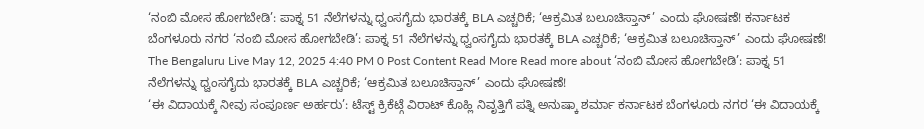‘ನಂಬಿ ಮೋಸ ಹೋಗಬೇಡಿ’: ಪಾಕ್ನ 51 ನೆಲೆಗಳನ್ನು ಧ್ವಂಸಗೈದು ಭಾರತಕ್ಕೆ BLA ಎಚ್ಚರಿಕೆ; ‘ಆಕ್ರಮಿತ ಬಲೂಚಿಸ್ತಾನ್’ ಎಂದು ಘೋಷಣೆ! ಕರ್ನಾಟಕ ಬೆಂಗಳೂರು ನಗರ ‘ನಂಬಿ ಮೋಸ ಹೋಗಬೇಡಿ’: ಪಾಕ್ನ 51 ನೆಲೆಗಳನ್ನು ಧ್ವಂಸಗೈದು ಭಾರತಕ್ಕೆ BLA ಎಚ್ಚರಿಕೆ; ‘ಆಕ್ರಮಿತ ಬಲೂಚಿಸ್ತಾನ್’ ಎಂದು ಘೋಷಣೆ! The Bengaluru Live May 12, 2025 4:40 PM 0 Post Content Read More Read more about ‘ನಂಬಿ ಮೋಸ ಹೋಗಬೇಡಿ’: ಪಾಕ್ನ 51 ನೆಲೆಗಳನ್ನು ಧ್ವಂಸಗೈದು ಭಾರತಕ್ಕೆ BLA ಎಚ್ಚರಿಕೆ; ‘ಆಕ್ರಮಿತ ಬಲೂಚಿಸ್ತಾನ್’ ಎಂದು ಘೋಷಣೆ!
‘ಈ ವಿದಾಯಕ್ಕೆ ನೀವು ಸಂಪೂರ್ಣ ಅರ್ಹರು’: ಟೆಸ್ಟ್ ಕ್ರಿಕೆಟ್ಗೆ ವಿರಾಟ್ ಕೊಹ್ಲಿ ನಿವೃತ್ತಿಗೆ ಪತ್ನಿ ಅನುಷ್ಕಾ ಶರ್ಮಾ ಕರ್ನಾಟಕ ಬೆಂಗಳೂರು ನಗರ ‘ಈ ವಿದಾಯಕ್ಕೆ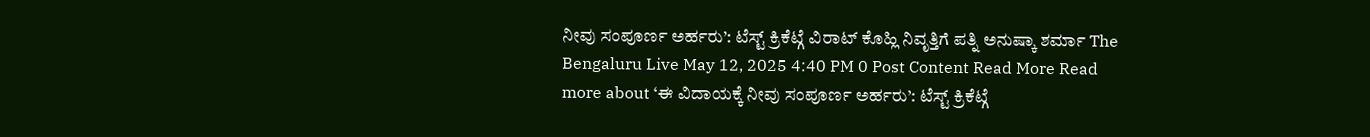ನೀವು ಸಂಪೂರ್ಣ ಅರ್ಹರು’: ಟೆಸ್ಟ್ ಕ್ರಿಕೆಟ್ಗೆ ವಿರಾಟ್ ಕೊಹ್ಲಿ ನಿವೃತ್ತಿಗೆ ಪತ್ನಿ ಅನುಷ್ಕಾ ಶರ್ಮಾ The Bengaluru Live May 12, 2025 4:40 PM 0 Post Content Read More Read more about ‘ಈ ವಿದಾಯಕ್ಕೆ ನೀವು ಸಂಪೂರ್ಣ ಅರ್ಹರು’: ಟೆಸ್ಟ್ ಕ್ರಿಕೆಟ್ಗೆ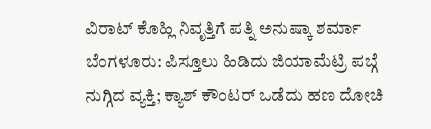ವಿರಾಟ್ ಕೊಹ್ಲಿ ನಿವೃತ್ತಿಗೆ ಪತ್ನಿ ಅನುಷ್ಕಾ ಶರ್ಮಾ
ಬೆಂಗಳೂರು: ಪಿಸ್ತೂಲು ಹಿಡಿದು ಜಿಯಾಮೆಟ್ರಿ ಪಬ್ಗೆ ನುಗ್ಗಿದ ವ್ಯಕ್ತಿ; ಕ್ಯಾಶ್ ಕೌಂಟರ್ ಒಡೆದು ಹಣ ದೋಚಿ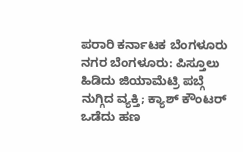ಪರಾರಿ ಕರ್ನಾಟಕ ಬೆಂಗಳೂರು ನಗರ ಬೆಂಗಳೂರು: ಪಿಸ್ತೂಲು ಹಿಡಿದು ಜಿಯಾಮೆಟ್ರಿ ಪಬ್ಗೆ ನುಗ್ಗಿದ ವ್ಯಕ್ತಿ; ಕ್ಯಾಶ್ ಕೌಂಟರ್ ಒಡೆದು ಹಣ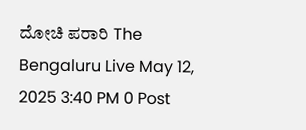ದೋಚಿ ಪರಾರಿ The Bengaluru Live May 12, 2025 3:40 PM 0 Post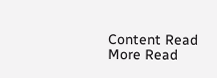Content Read More Read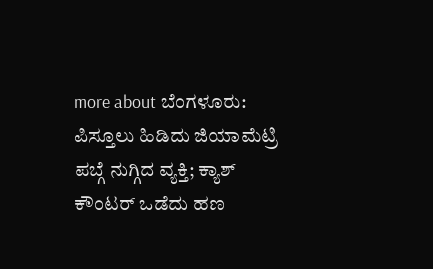more about ಬೆಂಗಳೂರು: ಪಿಸ್ತೂಲು ಹಿಡಿದು ಜಿಯಾಮೆಟ್ರಿ ಪಬ್ಗೆ ನುಗ್ಗಿದ ವ್ಯಕ್ತಿ; ಕ್ಯಾಶ್ ಕೌಂಟರ್ ಒಡೆದು ಹಣ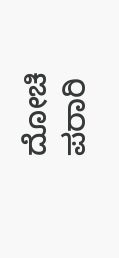ದೋಚಿ ಪರಾರಿ